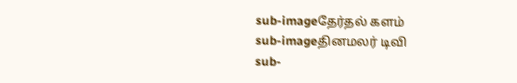sub-imageதேர்தல் களம்
sub-imageதினமலர் டிவி
sub-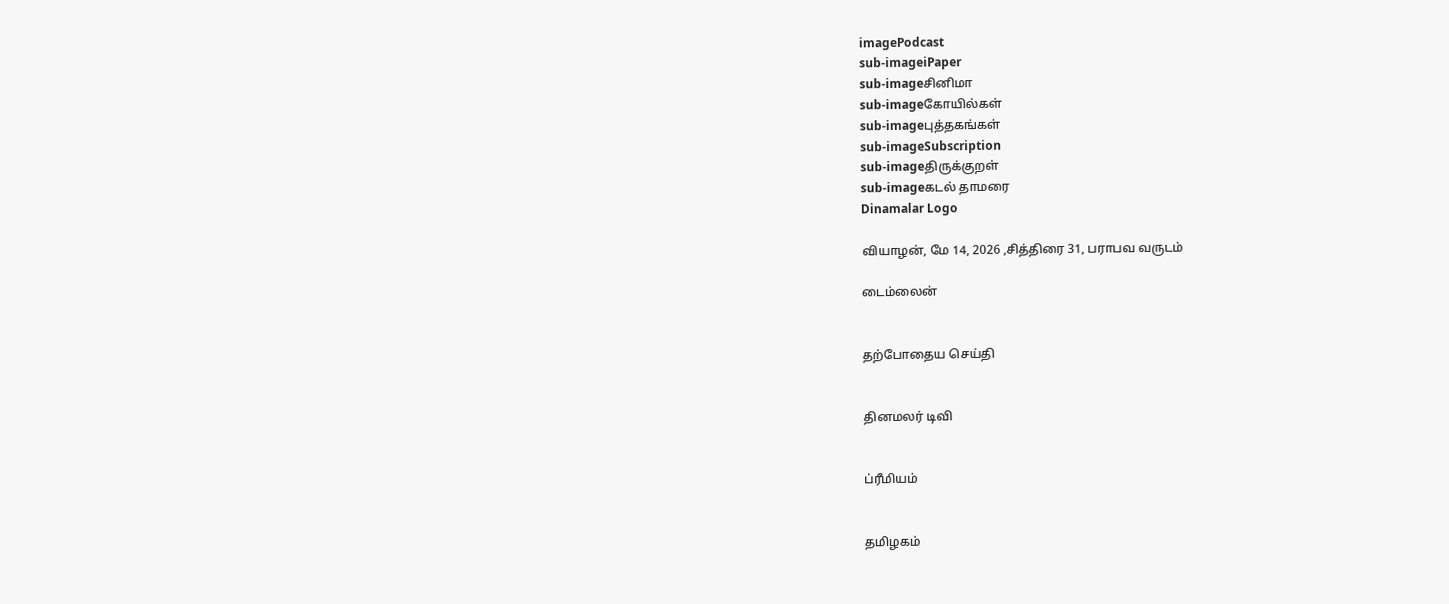imagePodcast
sub-imageiPaper
sub-imageசினிமா
sub-imageகோயில்கள்
sub-imageபுத்தகங்கள்
sub-imageSubscription
sub-imageதிருக்குறள்
sub-imageகடல் தாமரை
Dinamalar Logo

வியாழன், மே 14, 2026 ,சித்திரை 31, பராபவ வருடம்

டைம்லைன்


தற்போதைய செய்தி


தினமலர் டிவி


ப்ரீமியம்


தமிழகம்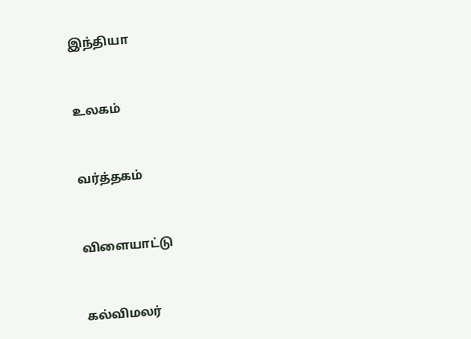இந்தியா


உலகம்


வர்த்தகம்


விளையாட்டு


கல்விமலர்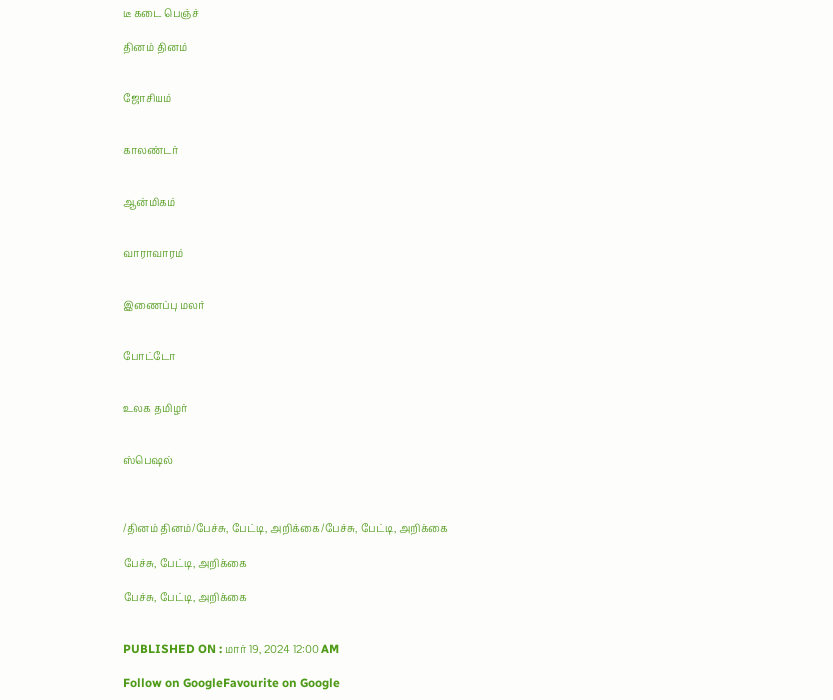டீ கடை பெஞ்ச்

தினம் தினம்


ஜோசியம்


காலண்டர்


ஆன்மிகம்


வாராவாரம்


இணைப்பு மலர்


போட்டோ


உலக தமிழர்


ஸ்பெஷல்



/தினம் தினம்/பேச்சு, பேட்டி, அறிக்கை/பேச்சு, பேட்டி, அறிக்கை

பேச்சு, பேட்டி, அறிக்கை

பேச்சு, பேட்டி, அறிக்கை


PUBLISHED ON : மார் 19, 2024 12:00 AM

Follow on GoogleFavourite on Google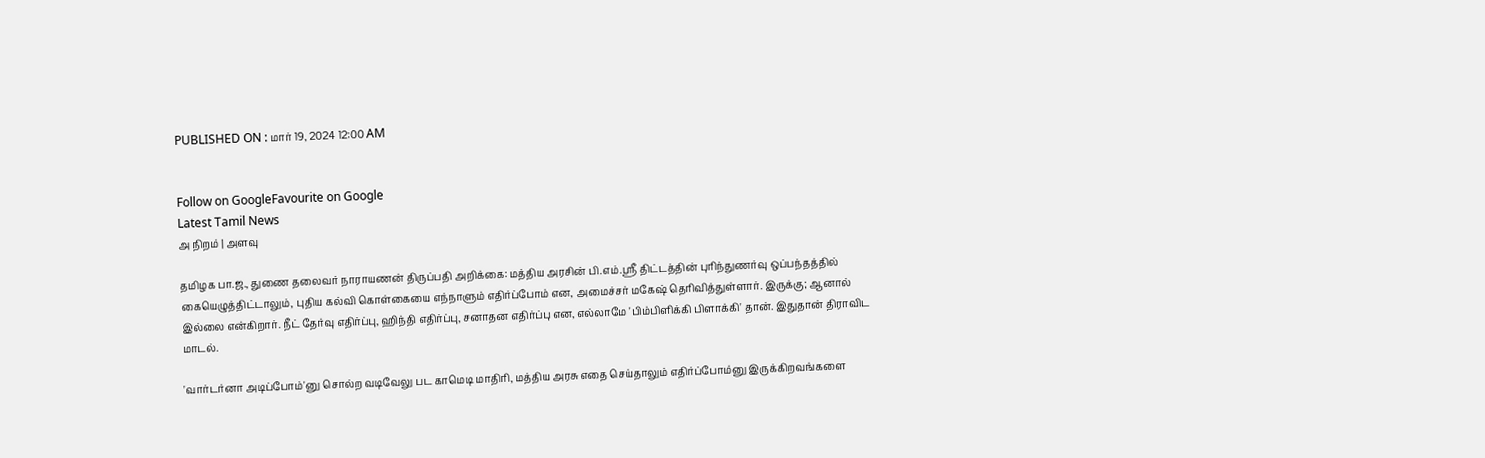PUBLISHED ON : மார் 19, 2024 12:00 AM


Follow on GoogleFavourite on Google
Latest Tamil News
அ நிறம் | அளவு

தமிழக பா.ஜ., துணை தலைவர் நாராயணன் திருப்பதி அறிக்கை: மத்திய அரசின் பி.எம்.ஸ்ரீ திட்டத்தின் புரிந்துணர்வு ஒப்பந்தத்தில் கையெழுத்திட்டாலும், புதிய கல்வி கொள்கையை எந்நாளும் எதிர்ப்போம் என, அமைச்சர் மகேஷ் தெரிவித்துள்ளார். இருக்கு; ஆனால் இல்லை என்கிறார். நீட் தேர்வு எதிர்ப்பு, ஹிந்தி எதிர்ப்பு, சனாதன எதிர்ப்பு என, எல்லாமே 'பிம்பிளிக்கி பிளாக்கி' தான். இதுதான் திராவிட மாடல்.

'வார்டர்னா அடிப்போம்'னு சொல்ற வடிவேலு பட காமெடி மாதிரி, மத்திய அரசு எதை செய்தாலும் எதிர்ப்போம்னு இருக்கிறவங்களை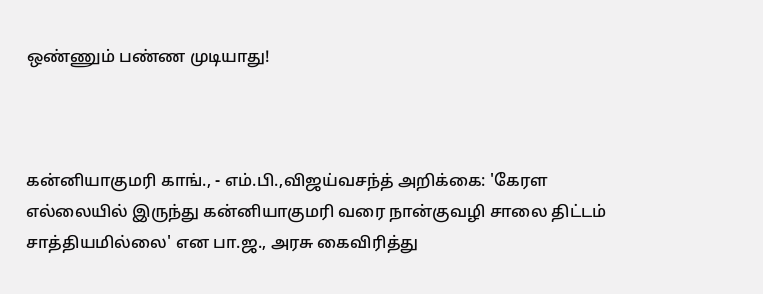ஒண்ணும் பண்ண முடியாது!



கன்னியாகுமரி காங்., - எம்.பி.,விஜய்வசந்த் அறிக்கை: 'கேரள எல்லையில் இருந்து கன்னியாகுமரி வரை நான்குவழி சாலை திட்டம் சாத்தியமில்லை' என பா.ஜ., அரசு கைவிரித்து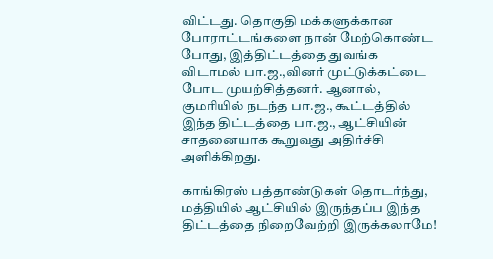விட்டது. தொகுதி மக்களுக்கான போராட்டங்களை நான் மேற்கொண்ட போது, இத்திட்டத்தை துவங்க விடாமல் பா.ஜ.,வினர் முட்டுக்கட்டை போட முயற்சித்தனர். ஆனால், குமரியில் நடந்த பா.ஜ., கூட்டத்தில் இந்த திட்டத்தை பா.ஜ., ஆட்சியின் சாதனையாக கூறுவது அதிர்ச்சி அளிக்கிறது.

காங்கிரஸ் பத்தாண்டுகள் தொடர்ந்து, மத்தியில் ஆட்சியில் இருந்தப்ப இந்த திட்டத்தை நிறைவேற்றி இருக்கலாமே!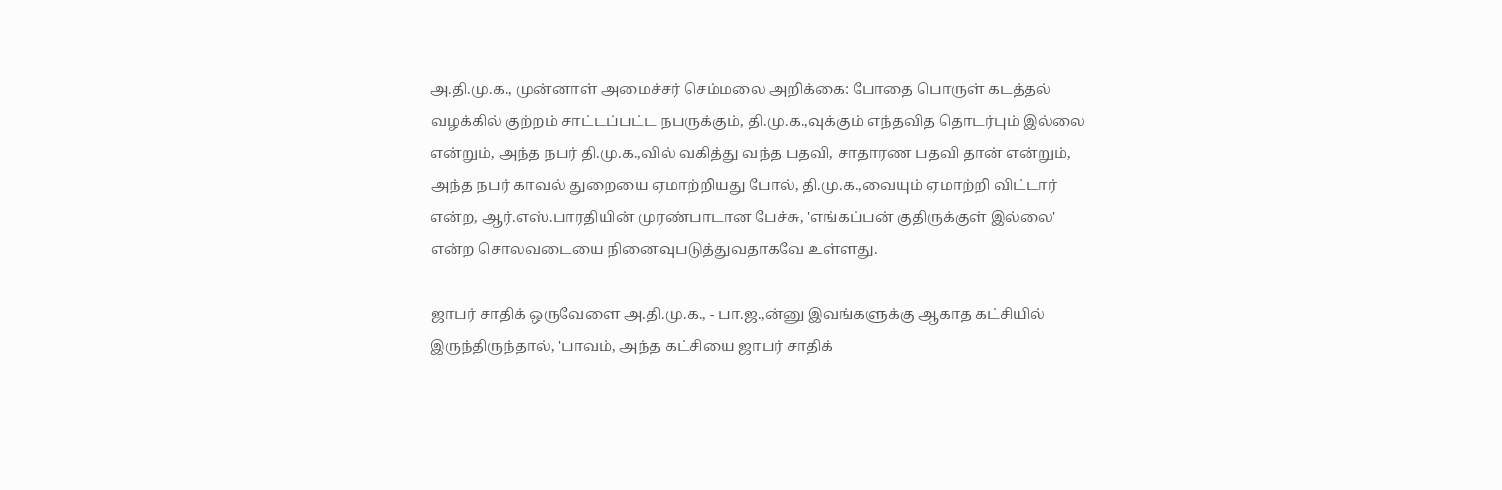அ.தி.மு.க., முன்னாள் அமைச்சர் செம்மலை அறிக்கை: போதை பொருள் கடத்தல் வழக்கில் குற்றம் சாட்டப்பட்ட நபருக்கும், தி.மு.க.,வுக்கும் எந்தவித தொடர்பும் இல்லை என்றும், அந்த நபர் தி.மு.க.,வில் வகித்து வந்த பதவி, சாதாரண பதவி தான் என்றும், அந்த நபர் காவல் துறையை ஏமாற்றியது போல், தி.மு.க.,வையும் ஏமாற்றி விட்டார் என்ற, ஆர்.எஸ்.பாரதியின் முரண்பாடான பேச்சு, 'எங்கப்பன் குதிருக்குள் இல்லை' என்ற சொலவடையை நினைவுபடுத்துவதாகவே உள்ளது.

ஜாபர் சாதிக் ஒருவேளை அ.தி.மு.க., - பா.ஜ.,ன்னு இவங்களுக்கு ஆகாத கட்சியில் இருந்திருந்தால், 'பாவம், அந்த கட்சியை ஜாபர் சாதிக்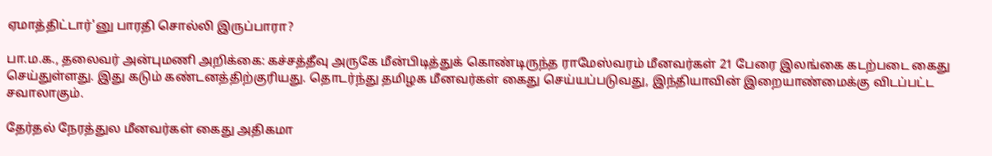ஏமாத்திட்டார்'னு பாரதி சொல்லி இருப்பாரா?

பா.ம.க., தலைவர் அன்புமணி அறிக்கை: கச்சத்தீவு அருகே மீன்பிடித்துக் கொண்டிருந்த ராமேஸ்வரம் மீனவர்கள் 21 பேரை இலங்கை கடற்படை கைது செய்துள்ளது. இது கடும் கண்டனத்திற்குரியது. தொடர்ந்து தமிழக மீனவர்கள் கைது செய்யப்படுவது, இந்தியாவின் இறையாண்மைக்கு விடப்பட்ட சவாலாகும்.

தேர்தல் நேரத்துல மீனவர்கள் கைது அதிகமா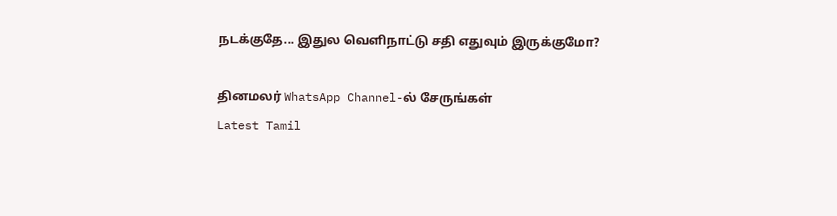நடக்குதே... இதுல வெளிநாட்டு சதி எதுவும் இருக்குமோ?

தினமலர் WhatsApp Channel-ல் சேருங்கள்
Latest Tamil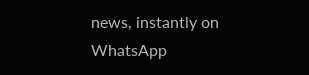news, instantly on WhatsApp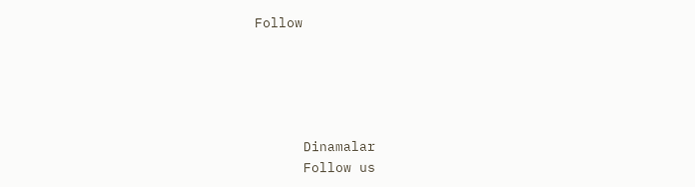Follow





      Dinamalar
      Follow us